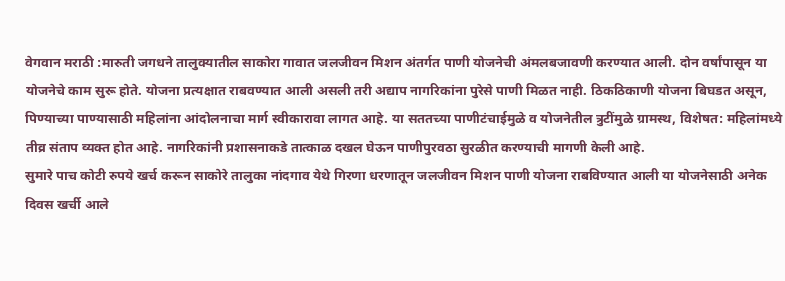वेगवान मराठी :मारुती जगधने तालुक्यातील साकोरा गावात जलजीवन मिशन अंतर्गत पाणी योजनेची अंमलबजावणी करण्यात आली. दोन वर्षांपासून या योजनेचे काम सुरू होते. योजना प्रत्यक्षात राबवण्यात आली असली तरी अद्याप नागरिकांना पुरेसे पाणी मिळत नाही. ठिकठिकाणी योजना बिघडत असून, पिण्याच्या पाण्यासाठी महिलांना आंदोलनाचा मार्ग स्वीकारावा लागत आहे. या सततच्या पाणीटंचाईमुळे व योजनेतील त्रुटींमुळे ग्रामस्थ, विशेषत: महिलांमध्ये तीव्र संताप व्यक्त होत आहे. नागरिकांनी प्रशासनाकडे तात्काळ दखल घेऊन पाणीपुरवठा सुरळीत करण्याची मागणी केली आहे.
सुमारे पाच कोटी रुपये खर्च करून साकोरे तालुका नांदगाव येथे गिरणा धरणातून जलजीवन मिशन पाणी योजना राबविण्यात आली या योजनेसाठी अनेक दिवस खर्ची आले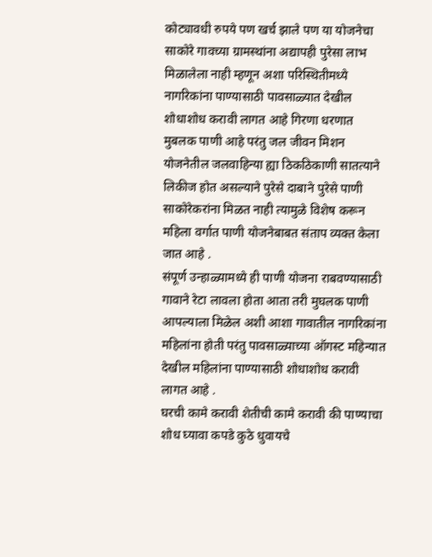कोट्यावधी रुपये पण खर्च झाले पण या योजनेचा साकोरे गावच्या ग्रामस्थांना अद्यापही पुरेसा लाभ मिळालेला नाही म्हणून अशा परिस्थितीमध्ये नागरिकांना पाण्यासाठी पावसाळ्यात देखील शोधाशोध करावी लागत आहे गिरणा धरणात मुबलक पाणी आहे परंतु जल जीवन मिशन योजनेतील जलवाहिन्या ह्या ठिकठिकाणी सातत्याने लिकीज होत असल्याने पुरेसे दाबाने पुरेसे पाणी साकोरेकरांना मिळत नाही त्यामुळे विशेष करून महिला वर्गात पाणी योजनेबाबत संताप व्यक्त केला जात आहे .
संपूर्ण उन्हाळ्यामध्ये ही पाणी योजना राबवण्यासाठी गावाने रेटा लावला होता आता तरी मुघलक पाणी आपल्याला मिळेल अशी आशा गावातील नागरिकांना महिलांना होती परंतु पावसाळ्याच्या ऑगस्ट महिन्यात देखील महिलांना पाण्यासाठी शोधाशोध करावी लागत आहे .
घरची कामे करावी शेतीची कामे करावी की पाण्याचा शोध घ्यावा कपडे कुठे धुवायचे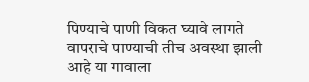पिण्याचे पाणी विकत घ्यावे लागते वापराचे पाण्याची तीच अवस्था झाली आहे या गावाला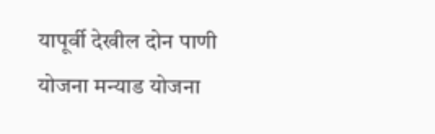यापूर्वी देखील दोन पाणी योजना मन्याड योजना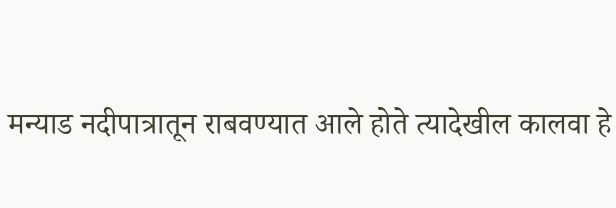मन्याड नदीपात्रातून राबवण्यात आले होते त्यादेखील कालवा हे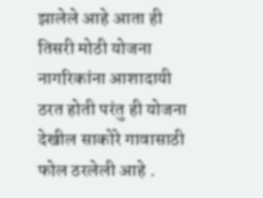झालेले आहे आता ही तिसरी मोठी योजना नागरिकांना आशादायी ठरत होती परंतु ही योजना देखील साकोरे गावासाठी फोल ठरलेली आहे .